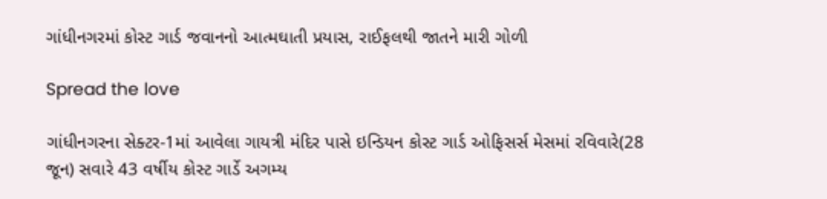ગાંધીનગરમાં કોસ્ટ ગાર્ડ જવાનનો આત્મઘાતી પ્રયાસ, રાઈફલથી જાતને મારી ગોળી

Spread the love

ગાંધીનગરના સેક્ટર-1માં આવેલા ગાયત્રી મંદિર પાસે ઇન્ડિયન કોસ્ટ ગાર્ડ ઓફિસર્સ મેસમાં રવિવારે(28 જૂન) સવારે 43 વર્ષીય કોસ્ટ ગાર્ડે અગમ્ય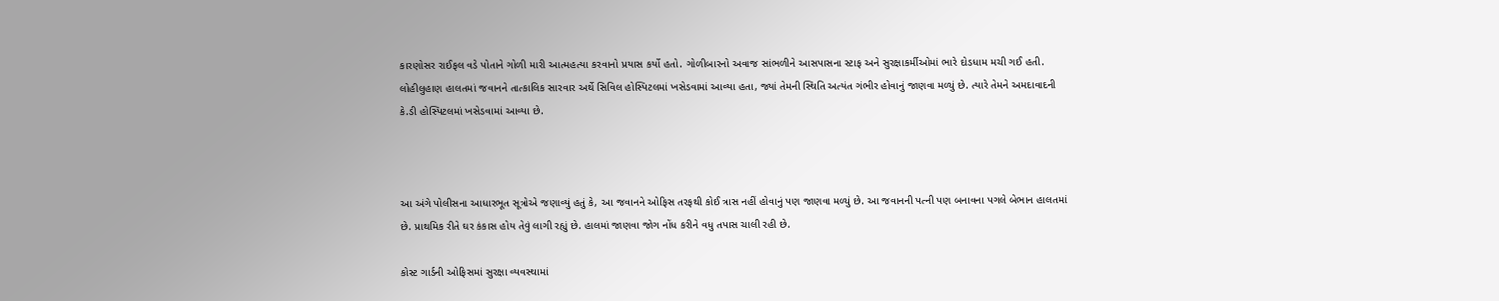કારણોસર રાઈફલ વડે પોતાને ગોળી મારી આત્મહત્યા કરવાનો પ્રયાસ કર્યો હતો. ગોળીબારનો અવાજ સાંભળીને આસપાસના સ્ટાફ અને સુરક્ષાકર્મીઓમાં ભારે દોડધામ મચી ગઈ હતી. લોહીલુહાણ હાલતમાં જવાનને તાત્કાલિક સારવાર અર્થે સિવિલ હોસ્પિટલમાં ખસેડવામાં આવ્યા હતા, જ્યાં તેમની સ્થિતિ અત્યંત ગંભીર હોવાનું જાણવા મળ્યું છે. ત્યારે તેમને અમદાવાદની કે.ડી હોસ્પિટલમાં ખસેડવામાં આવ્યા છે.



આ અંગે પોલીસના આધારભૂત સૂત્રોએ જણાવ્યું હતું કે, આ જવાનને ઓફિસ તરફથી કોઈ ત્રાસ નહીં હોવાનું પણ જાણવા મળ્યું છે. આ જવાનની પત્ની પણ બનાવના પગલે બેભાન હાલતમાં છે. પ્રાથમિક રીતે ઘર કંકાસ હોય તેવું લાગી રહ્યું છે. હાલમાં જાણવા જોગ નોંધ કરીને વધુ તપાસ ચાલી રહી છે.

કોસ્ટ ગાર્ડની ઓફિસમાં સુરક્ષા વ્યવસ્થામાં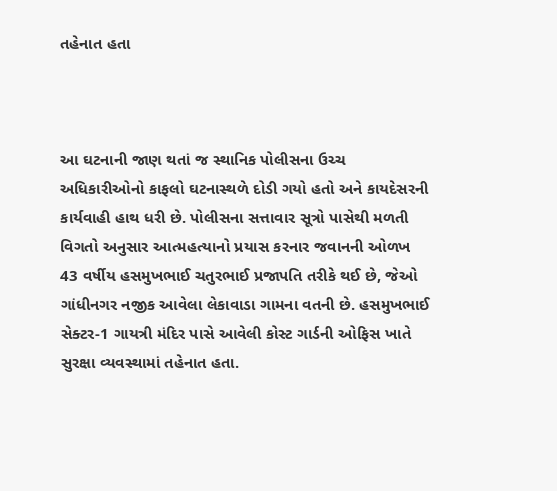તહેનાત હતા



આ ઘટનાની જાણ થતાં જ સ્થાનિક પોલીસના ઉચ્ચ અધિકારીઓનો કાફલો ઘટનાસ્થળે દોડી ગયો હતો અને કાયદેસરની કાર્યવાહી હાથ ધરી છે. પોલીસના સત્તાવાર સૂત્રો પાસેથી મળતી વિગતો અનુસાર આત્મહત્યાનો પ્રયાસ કરનાર જવાનની ઓળખ 43 વર્ષીય હસમુખભાઈ ચતુરભાઈ પ્રજાપતિ તરીકે થઈ છે, જેઓ ગાંધીનગર નજીક આવેલા લેકાવાડા ગામના વતની છે. હસમુખભાઈ સેક્ટર-1 ગાયત્રી મંદિર પાસે આવેલી કોસ્ટ ગાર્ડની ઓફિસ ખાતે સુરક્ષા વ્યવસ્થામાં તહેનાત હતા.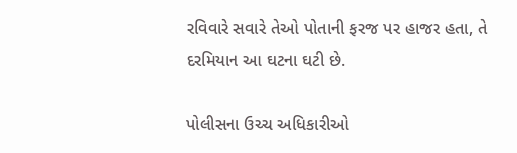રવિવારે સવારે તેઓ પોતાની ફરજ પર હાજર હતા, તે દરમિયાન આ ઘટના ઘટી છે.

પોલીસના ઉચ્ચ અધિકારીઓ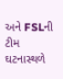અને FSLની ટીમ ઘટનાસ્થળે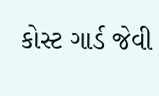કોસ્ટ ગાર્ડ જેવી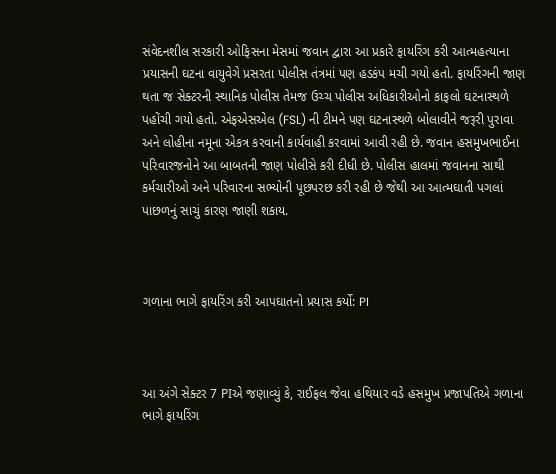સંવેદનશીલ સરકારી ઓફિસના મેસમાં જવાન દ્વારા આ પ્રકારે ફાયરિંગ કરી આત્મહત્યાના પ્રયાસની ઘટના વાયુવેગે પ્રસરતા પોલીસ તંત્રમાં પણ હડકંપ મચી ગયો હતો. ફાયરિંગની જાણ થતા જ સેક્ટરની સ્થાનિક પોલીસ તેમજ ઉચ્ચ પોલીસ અધિકારીઓનો કાફલો ઘટનાસ્થળે પહોંચી ગયો હતો. એફએસએલ (FSL) ની ટીમને પણ ઘટનાસ્થળે બોલાવીને જરૂરી પુરાવા અને લોહીના નમૂના એકત્ર કરવાની કાર્યવાહી કરવામાં આવી રહી છે. જવાન હસમુખભાઈના પરિવારજનોને આ બાબતની જાણ પોલીસે કરી દીધી છે. પોલીસ હાલમાં જવાનના સાથી કર્મચારીઓ અને પરિવારના સભ્યોની પૂછપરછ કરી રહી છે જેથી આ આત્મઘાતી પગલાં પાછળનું સાચું કારણ જાણી શકાય.



ગળાના ભાગે ફાયરિંગ કરી આપઘાતનો પ્રયાસ કર્યો: PI



આ અંગે સેક્ટર 7 PIએ જણાવ્યું કે, રાઈફલ જેવા હથિયાર વડે હસમુખ પ્રજાપતિએ ગળાના ભાગે ફાયરિંગ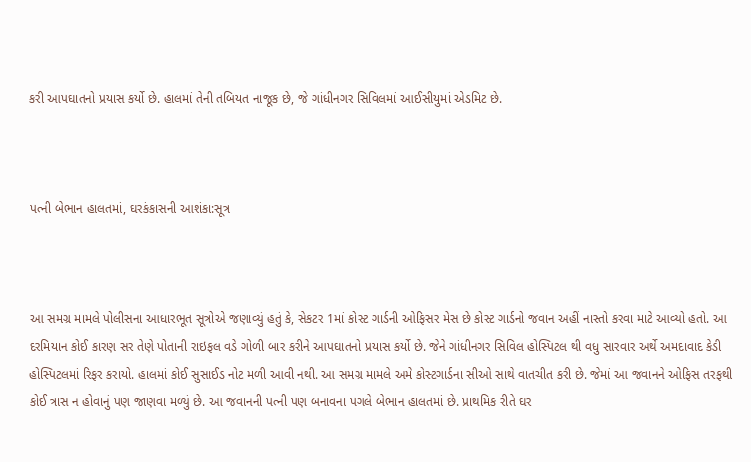કરી આપઘાતનો પ્રયાસ કર્યો છે. હાલમાં તેની તબિયત નાજૂક છે, જે ગાંધીનગર સિવિલમાં આઈસીયુમાં એડમિટ છે.



પત્ની બેભાન હાલતમાં, ઘરકંકાસની આશંકા:સૂત્ર



આ સમગ્ર મામલે પોલીસના આધારભૂત સૂત્રોએ જણાવ્યું હતું કે, સેકટર 1માં કોસ્ટ ગાર્ડની ઓફિસર મેસ છે કોસ્ટ ગાર્ડનો જવાન અહીં નાસ્તો કરવા માટે આવ્યો હતો. આ દરમિયાન કોઈ કારણ સર તેણે પોતાની રાઇફલ વડે ગોળી બાર કરીને આપઘાતનો પ્રયાસ કર્યો છે. જેને ગાંધીનગર સિવિલ હોસ્પિટલ થી વધુ સારવાર અર્થે અમદાવાદ કેડી હોસ્પિટલમાં રિફર કરાયો. હાલમાં કોઈ સુસાઈડ નોટ મળી આવી નથી. આ સમગ્ર મામલે અમે કોસ્ટગાર્ડના સીઓ સાથે વાતચીત કરી છે. જેમાં આ જવાનને ઓફિસ તરફથી કોઈ ત્રાસ ન હોવાનું પણ જાણવા મળ્યું છે. આ જવાનની પત્ની પણ બનાવના પગલે બેભાન હાલતમાં છે. પ્રાથમિક રીતે ઘર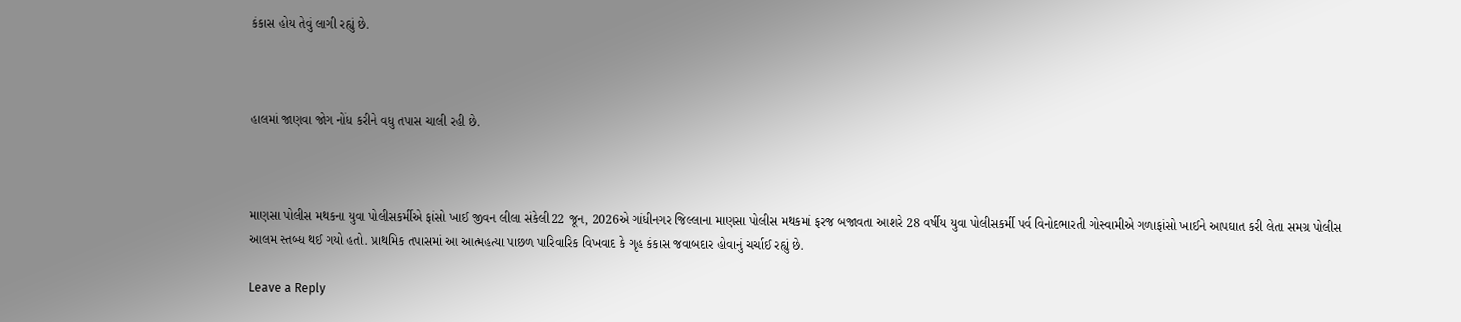કંકાસ હોય તેવું લાગી રહ્યું છે.



હાલમાં જાણવા જોગ નોંધ કરીને વધુ તપાસ ચાલી રહી છે.



માણસા પોલીસ મથકના યુવા પોલીસકર્મીએ ફાંસો ખાઈ જીવન લીલા સંકેલી22 જૂન, 2026એ ગાંધીનગર જિલ્લાના માણસા પોલીસ મથકમાં ફરજ બજાવતા આશરે 28 વર્ષીય યુવા પોલીસકર્મી પર્વ વિનોદભારતી ગોસ્વામીએ ગળાફાંસો ખાઈને આપઘાત કરી લેતા સમગ્ર પોલીસ આલમ સ્તબ્ધ થઈ ગયો હતો. પ્રાથમિક તપાસમાં આ આત્મહત્યા પાછળ પારિવારિક વિખવાદ કે ગૃહ કંકાસ જવાબદાર હોવાનું ચર્ચાઈ રહ્યું છે.

Leave a Reply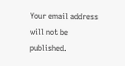Your email address will not be published.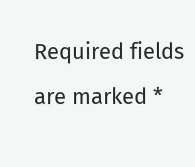Required fields are marked *